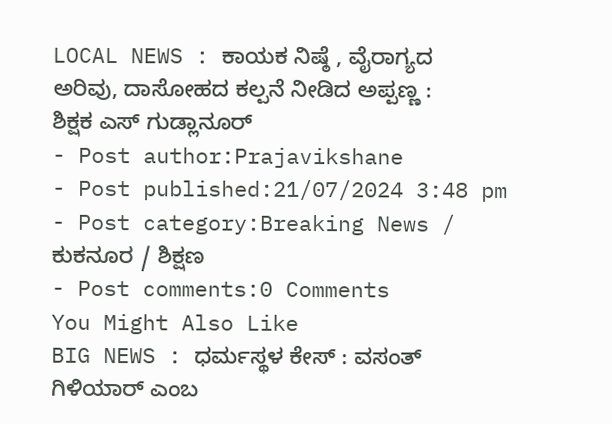LOCAL NEWS : ಕಾಯಕ ನಿಷ್ಠೆ , ವೈರಾಗ್ಯದ ಅರಿವು, ದಾಸೋಹದ ಕಲ್ಪನೆ ನೀಡಿದ ಅಪ್ಪಣ್ಣ : ಶಿಕ್ಷಕ ಎಸ್ ಗುಡ್ಲಾನೂರ್
- Post author:Prajavikshane
- Post published:21/07/2024 3:48 pm
- Post category:Breaking News / ಕುಕನೂರ / ಶಿಕ್ಷಣ
- Post comments:0 Comments
You Might Also Like
BIG NEWS : ಧರ್ಮಸ್ಥಳ ಕೇಸ್ : ವಸಂತ್ ಗಿಳಿಯಾರ್ ಎಂಬ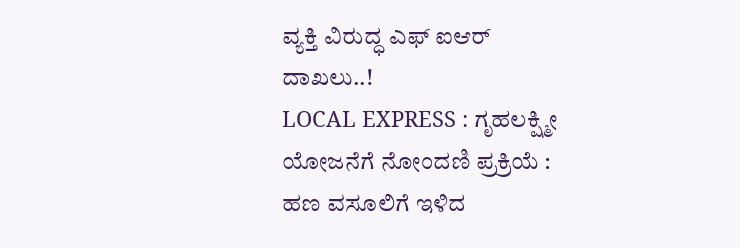ವ್ಯಕ್ತಿ ವಿರುದ್ಧ ಎಫ್ ಐಆರ್ ದಾಖಲು..!
LOCAL EXPRESS : ಗೃಹಲಕ್ಷ್ಮೀ ಯೋಜನೆಗೆ ನೋಂದಣಿ ಪ್ರಕ್ರಿಯೆ : ಹಣ ವಸೂಲಿಗೆ ಇಳಿದ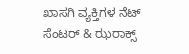ಖಾಸಗಿ ವ್ಯಕ್ತಿಗಳ ನೆಟ್ ಸೆಂಟರ್ & ಝರಾಕ್ಸ್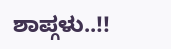ಶಾಪ್ಗಳು..!!